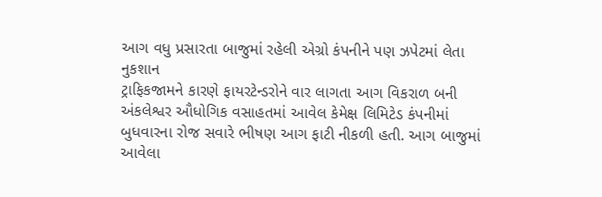આગ વધુ પ્રસારતા બાજુમાં રહેલી એગ્રો કંપનીને પણ ઝપેટમાં લેતા નુકશાન
ટ્રાફિકજામને કારણે ફાયરટેન્ડરોને વાર લાગતા આગ વિકરાળ બની
અંકલેશ્વર ઔધોગિક વસાહતમાં આવેલ કેમેક્ષ લિમિટેડ કંપનીમાં બુધવારના રોજ સવારે ભીષણ આગ ફાટી નીકળી હતી. આગ બાજુમાં આવેલા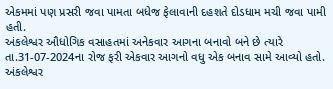એકમમાં પણ પ્રસરી જવા પામતા બધેજ ફેલાવાની દહશતે દોડધામ મચી જવા પામી હતી.
અંકલેશ્વર ઔધોગિક વસાહતમાં અનેકવાર આગના બનાવો બને છે ત્યારે તા.31-07-2024ના રોજ ફરી એકવાર આગનો વધુ એક બનાવ સામે આવ્યો હતો. અંકલેશ્વર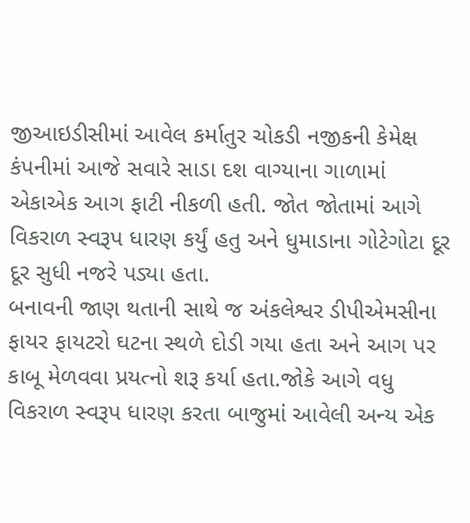જીઆઇડીસીમાં આવેલ કર્માતુર ચોકડી નજીકની કેમેક્ષ કંપનીમાં આજે સવારે સાડા દશ વાગ્યાના ગાળામાં એકાએક આગ ફાટી નીકળી હતી. જોત જોતામાં આગે વિકરાળ સ્વરૂપ ધારણ કર્યું હતુ અને ધુમાડાના ગોટેગોટા દૂર દૂર સુધી નજરે પડ્યા હતા.
બનાવની જાણ થતાની સાથે જ અંકલેશ્વર ડીપીએમસીના ફાયર ફાયટરો ઘટના સ્થળે દોડી ગયા હતા અને આગ પર કાબૂ મેળવવા પ્રયત્નો શરૂ કર્યા હતા.જોકે આગે વધુ વિકરાળ સ્વરૂપ ધારણ કરતા બાજુમાં આવેલી અન્ય એક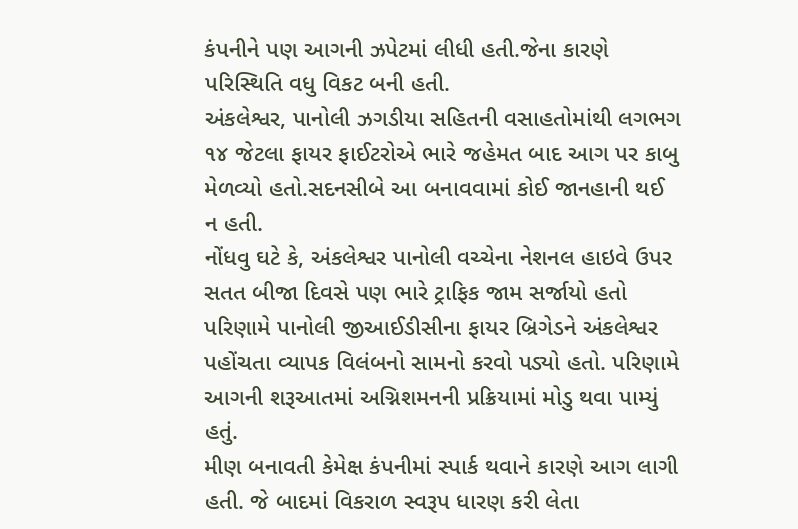કંપનીને પણ આગની ઝપેટમાં લીધી હતી.જેના કારણે પરિસ્થિતિ વધુ વિકટ બની હતી.
અંકલેશ્વર, પાનોલી ઝગડીયા સહિતની વસાહતોમાંથી લગભગ ૧૪ જેટલા ફાયર ફાઈટરોએ ભારે જહેમત બાદ આગ પર કાબુ મેળવ્યો હતો.સદનસીબે આ બનાવવામાં કોઈ જાનહાની થઈ ન હતી.
નોંધવુ ઘટે કે, અંકલેશ્વર પાનોલી વચ્ચેના નેશનલ હાઇવે ઉપર સતત બીજા દિવસે પણ ભારે ટ્રાફિક જામ સર્જાયો હતો પરિણામે પાનોલી જીઆઈડીસીના ફાયર બ્રિગેડને અંકલેશ્વર પહોંચતા વ્યાપક વિલંબનો સામનો કરવો પડ્યો હતો. પરિણામે આગની શરૂઆતમાં અગ્નિશમનની પ્રક્રિયામાં મોડુ થવા પામ્યું હતું.
મીણ બનાવતી કેમેક્ષ કંપનીમાં સ્પાર્ક થવાને કારણે આગ લાગી હતી. જે બાદમાં વિકરાળ સ્વરૂપ ધારણ કરી લેતા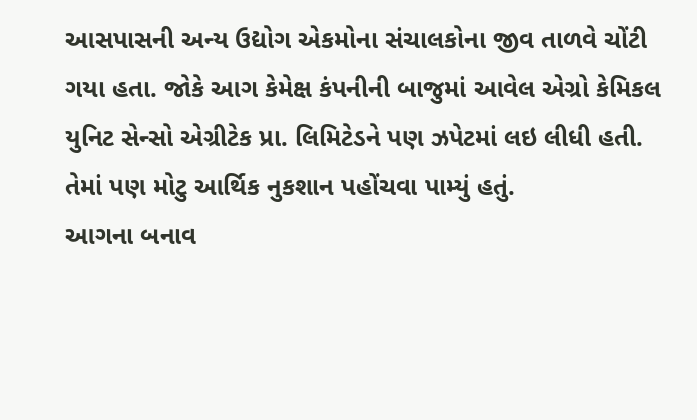આસપાસની અન્ય ઉદ્યોગ એકમોના સંચાલકોના જીવ તાળવે ચોંટી ગયા હતા. જોકે આગ કેમેક્ષ કંપનીની બાજુમાં આવેલ એગ્રો કેમિકલ યુનિટ સેન્સો એગ્રીટેક પ્રા. લિમિટેડને પણ ઝપેટમાં લઇ લીધી હતી. તેમાં પણ મોટુ આર્થિક નુકશાન પહોંચવા પામ્યું હતું.
આગના બનાવ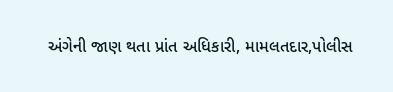અંગેની જાણ થતા પ્રાંત અધિકારી, મામલતદાર,પોલીસ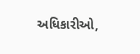અધિકારીઓ,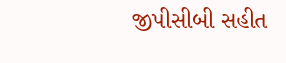જીપીસીબી સહીત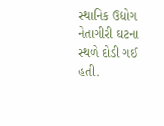સ્થાનિક ઉદ્યોગ નેતાગીરી ઘટના સ્થળે દોડી ગઈ હતી.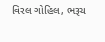વિરલ ગોહિલ, ભરૂચ